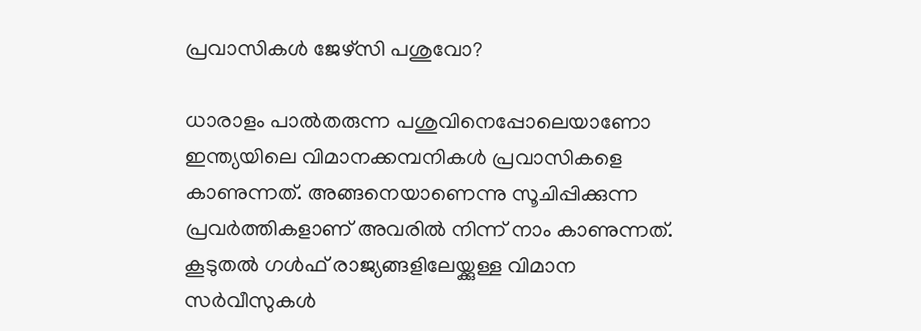പ്രവാസികൾ ജേഴ്‌സി പശുവോ?

ധാരാളം പാൽതരുന്ന പശുവിനെപ്പോലെയാണോ ഇന്ത്യയിലെ വിമാനക്കമ്പനികൾ പ്രവാസികളെ കാണുന്നത്. അങ്ങനെയാണെന്നു സൂചിപ്പിക്കുന്ന പ്രവർത്തികളാണ് അവരിൽ നിന്ന് നാം കാണുന്നത്. കൂടുതൽ ഗൾഫ് രാജ്യങ്ങളിലേയ്ക്കുള്ള വിമാന സർവീസുകൾ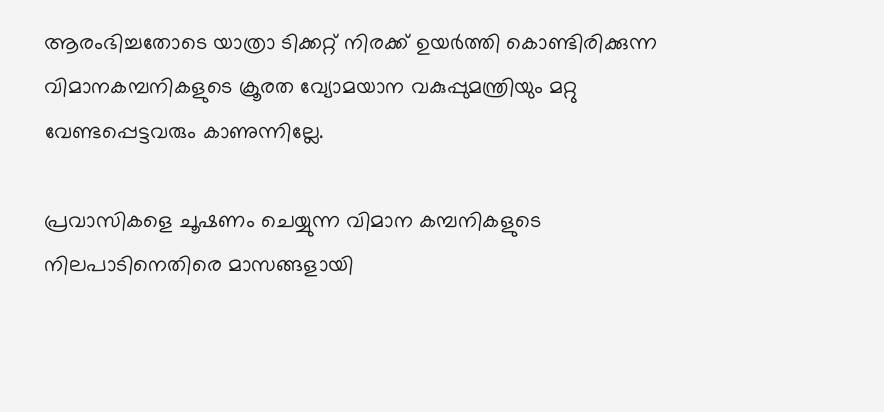ആരംഭിച്ചതോടെ യാത്രാ ടിക്കറ്റ് നിരക്ക് ഉയർത്തി കൊണ്ടിരിക്കുന്ന വിമാനകമ്പനികളുടെ ക്രൂരത വ്യോമയാന വകുപ്പുമന്ത്രിയും മറ്റു വേണ്ടപ്പെട്ടവരും കാണുന്നില്ലേ.

പ്രവാസികളെ ചൂഷണം ചെയ്യുന്ന വിമാന കമ്പനികളുടെ നിലപാടിനെതിരെ മാസങ്ങളായി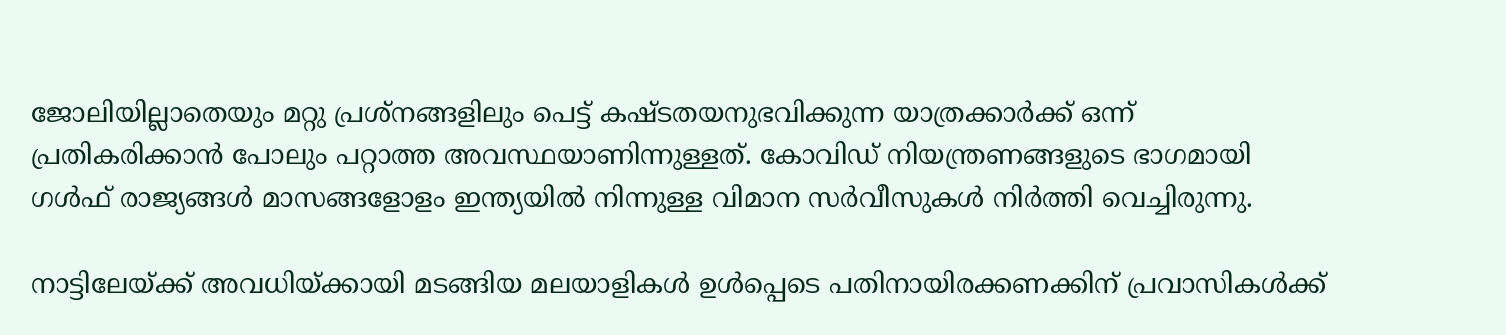ജോലിയില്ലാതെയും മറ്റു പ്രശ്നങ്ങളിലും പെട്ട് കഷ്ടതയനുഭവിക്കുന്ന യാത്രക്കാർക്ക് ഒന്ന് പ്രതികരിക്കാൻ പോലും പറ്റാത്ത അവസ്ഥയാണിന്നുള്ളത്. കോവിഡ് നിയന്ത്രണങ്ങളുടെ ഭാഗമായി ഗൾഫ് രാജ്യങ്ങൾ മാസങ്ങളോളം ഇന്ത്യയിൽ നിന്നുള്ള വിമാന സർവീസുകൾ നിർത്തി വെച്ചിരുന്നു.

നാട്ടിലേയ്ക്ക് അവധിയ്ക്കായി മടങ്ങിയ മലയാളികൾ ഉൾപ്പെടെ പതിനായിരക്കണക്കിന് പ്രവാസികൾക്ക്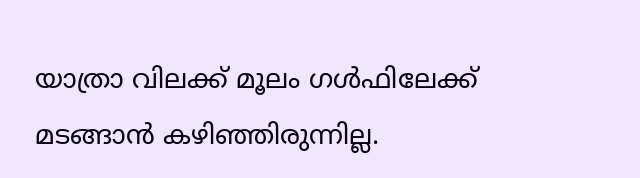യാത്രാ വിലക്ക് മൂലം ഗൾഫിലേക്ക് മടങ്ങാൻ കഴിഞ്ഞിരുന്നില്ല.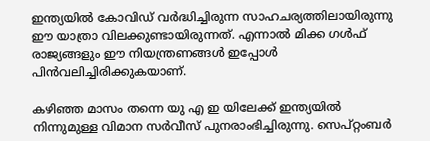ഇന്ത്യയിൽ കോവിഡ് വർദ്ധിച്ചിരുന്ന സാഹചര്യത്തിലായിരുന്നു ഈ യാത്രാ വിലക്കുണ്ടായിരുന്നത്. എന്നാൽ മിക്ക ഗൾഫ് രാജ്യങ്ങളും ഈ നിയന്ത്രണങ്ങൾ ഇപ്പോൾ പിൻവലിച്ചിരിക്കുകയാണ്.

കഴിഞ്ഞ മാസം തന്നെ യു എ ഇ യിലേക്ക് ഇന്ത്യയിൽ നിന്നുമുള്ള വിമാന സർവീസ് പുനരാംഭിച്ചിരുന്നു. സെപ്റ്റംബർ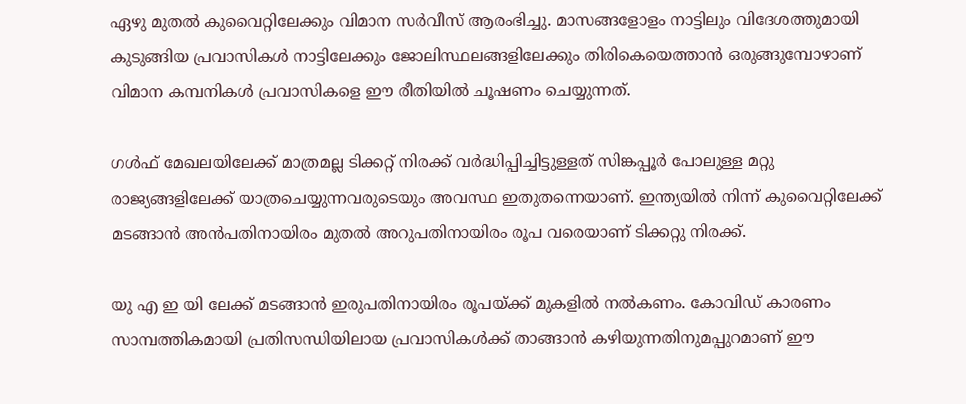ഏഴു മുതൽ കുവൈറ്റിലേക്കും വിമാന സർവീസ് ആരംഭിച്ചു. മാസങ്ങളോളം നാട്ടിലും വിദേശത്തുമായി കുടുങ്ങിയ പ്രവാസികൾ നാട്ടിലേക്കും ജോലിസ്ഥലങ്ങളിലേക്കും തിരികെയെത്താൻ ഒരുങ്ങുമ്പോഴാണ് വിമാന കമ്പനികൾ പ്രവാസികളെ ഈ രീതിയിൽ ചൂഷണം ചെയ്യുന്നത്.

ഗൾഫ് മേഖലയിലേക്ക് മാത്രമല്ല ടിക്കറ്റ് നിരക്ക് വർദ്ധിപ്പിച്ചിട്ടുള്ളത് സിങ്കപ്പൂർ പോലുള്ള മറ്റു രാജ്യങ്ങളിലേക്ക് യാത്രചെയ്യുന്നവരുടെയും അവസ്ഥ ഇതുതന്നെയാണ്. ഇന്ത്യയിൽ നിന്ന് കുവൈറ്റിലേക്ക് മടങ്ങാൻ അൻപതിനായിരം മുതൽ അറുപതിനായിരം രൂപ വരെയാണ് ടിക്കറ്റു നിരക്ക്.

യു എ ഇ യി ലേക്ക് മടങ്ങാൻ ഇരുപതിനായിരം രൂപയ്ക്ക് മുകളിൽ നൽകണം. കോവിഡ് കാരണം സാമ്പത്തികമായി പ്രതിസന്ധിയിലായ പ്രവാസികൾക്ക് താങ്ങാൻ കഴിയുന്നതിനുമപ്പുറമാണ് ഈ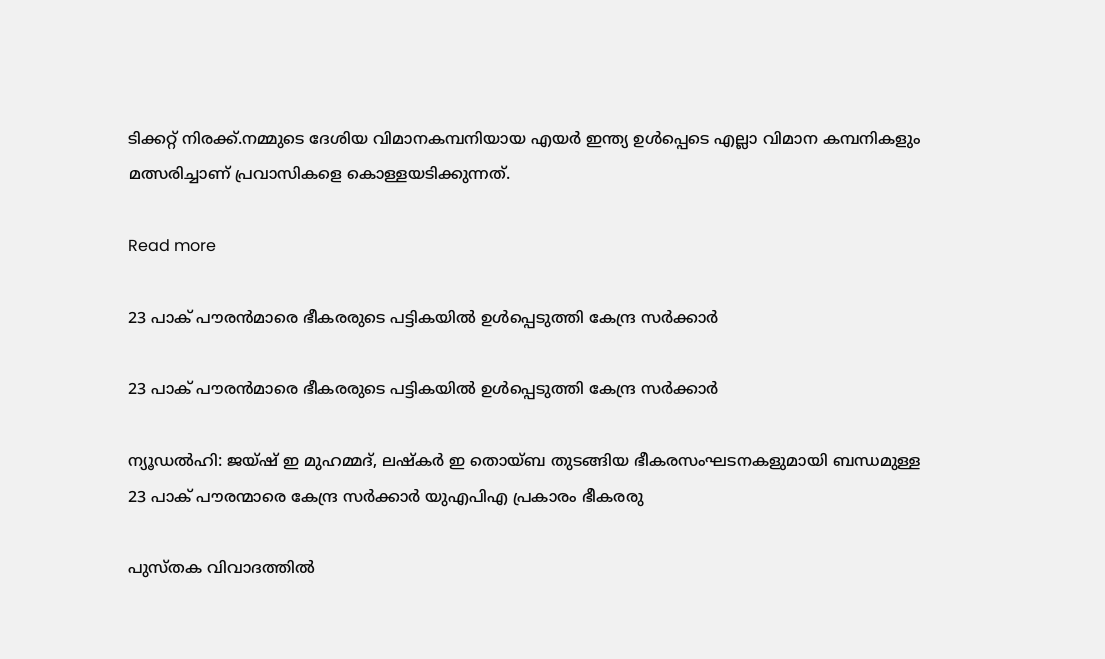ടിക്കറ്റ് നിരക്ക്.നമ്മുടെ ദേശിയ വിമാനകമ്പനിയായ എയർ ഇന്ത്യ ഉൾപ്പെടെ എല്ലാ വിമാന കമ്പനികളും മത്സരിച്ചാണ് പ്രവാസികളെ കൊള്ളയടിക്കുന്നത്.

Read more

23 പാക് പൗരന്‍മാരെ ഭീകരരുടെ പട്ടികയില്‍ ഉള്‍പ്പെടുത്തി കേന്ദ്ര സര്‍ക്കാര്‍

23 പാക് പൗരന്‍മാരെ ഭീകരരുടെ പട്ടികയില്‍ ഉള്‍പ്പെടുത്തി കേന്ദ്ര സര്‍ക്കാര്‍

ന്യൂഡൽഹി: ജയ്ഷ് ഇ മുഹമ്മദ്, ലഷ്കർ ഇ തൊയ്ബ തുടങ്ങിയ ഭീകരസംഘടനകളുമായി ബന്ധമുള്ള 23 പാക് പൗരന്മാരെ കേന്ദ്ര സർക്കാർ യുഎപിഎ പ്രകാരം ഭീകരരു

പുസ്തക വിവാദത്തിൽ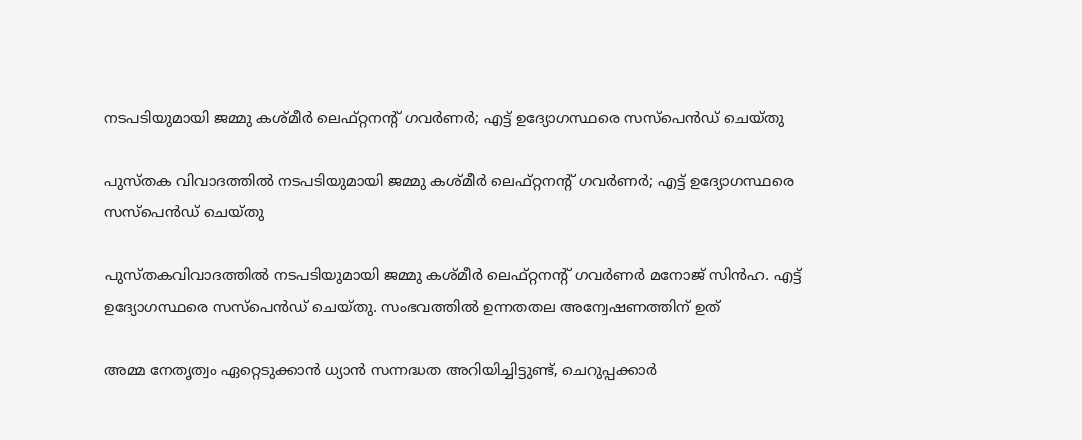നടപടിയുമായി ജമ്മു കശ്മീർ ലെഫ്റ്റനന്റ് ഗവർണർ; എട്ട് ഉദ്യോഗസ്ഥരെ സസ്പെൻഡ് ചെയ്തു

പുസ്തക വിവാദത്തിൽ നടപടിയുമായി ജമ്മു കശ്മീർ ലെഫ്റ്റനന്റ് ഗവർണർ; എട്ട് ഉദ്യോഗസ്ഥരെ സസ്പെൻഡ് ചെയ്തു

പുസ്തകവിവാദത്തിൽ നടപടിയുമായി ജമ്മു കശ്മീർ ലെഫ്റ്റനന്റ് ഗവർണർ മനോജ് സിൻഹ. എട്ട് ഉദ്യോഗസ്ഥരെ സസ്പെൻഡ് ചെയ്തു. സംഭവത്തിൽ ഉന്നതതല അന്വേഷണത്തിന് ഉത്

അമ്മ നേതൃത്വം ഏറ്റെടുക്കാന്‍ ധ്യാന്‍ സന്നദ്ധത അറിയിച്ചിട്ടുണ്ട്, ചെറുപ്പക്കാര്‍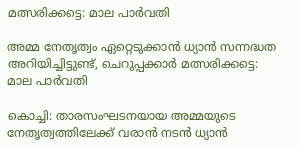മത്സരിക്കട്ടെ: മാല പാര്‍വതി

അമ്മ നേതൃത്വം ഏറ്റെടുക്കാന്‍ ധ്യാന്‍ സന്നദ്ധത അറിയിച്ചിട്ടുണ്ട്, ചെറുപ്പക്കാര്‍ മത്സരിക്കട്ടെ: മാല പാര്‍വതി

കൊച്ചി: താരസംഘടനയായ അമ്മയുടെ നേതൃത്വത്തിലേക്ക് വരാന്‍ നടന്‍ ധ്യാന്‍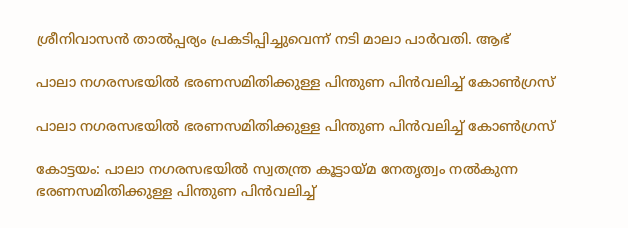ശ്രീനിവാസന്‍ താല്‍പ്പര്യം പ്രകടിപ്പിച്ചുവെന്ന് നടി മാലാ പാര്‍വതി. ആഭ്

പാലാ നഗരസഭയില്‍ ഭരണസമിതിക്കുള്ള പിന്തുണ പിന്‍വലിച്ച് കോണ്‍ഗ്രസ്

പാലാ നഗരസഭയില്‍ ഭരണസമിതിക്കുള്ള പിന്തുണ പിന്‍വലിച്ച് കോണ്‍ഗ്രസ്

കോട്ടയം: പാലാ നഗരസഭയില്‍ സ്വതന്ത്ര കൂട്ടായ്മ നേതൃത്വം നൽകുന്ന ഭരണസമിതിക്കുള്ള പിന്തുണ പിന്‍വലിച്ച്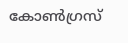കോണ്‍ഗ്രസ്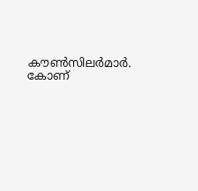കൗണ്‍സിലര്‍മാര്‍. കോണ്